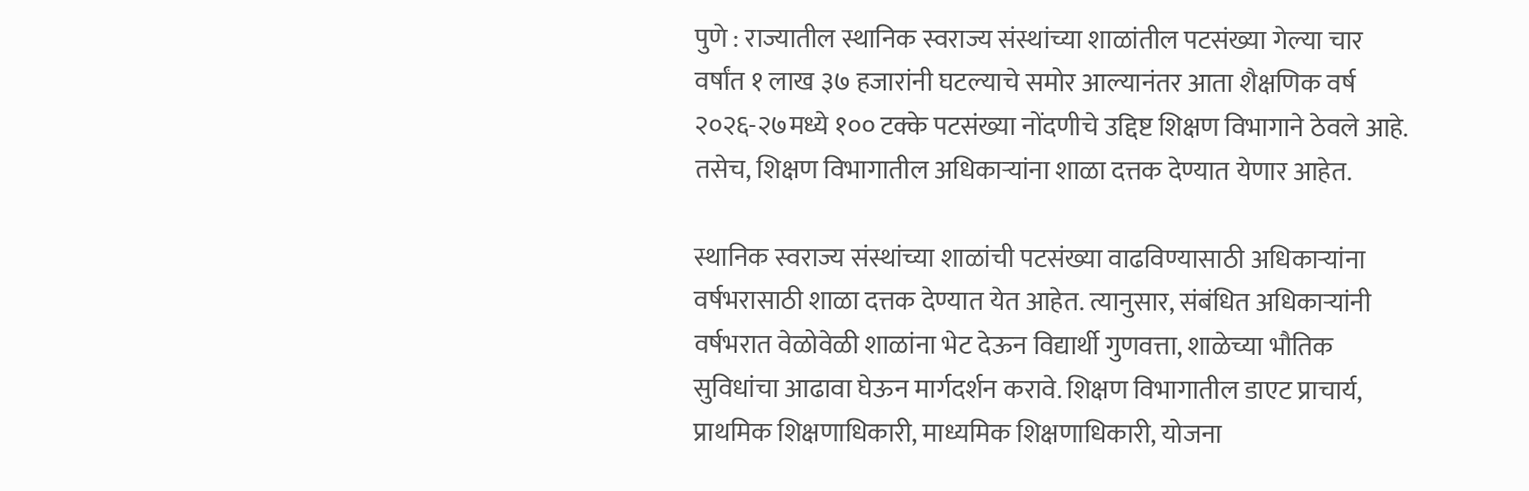पुणे : राज्यातील स्थानिक स्वराज्य संस्थांच्या शाळांतील पटसंख्या गेल्या चार वर्षांत १ लाख ३७ हजारांनी घटल्याचे समोर आल्यानंतर आता शैक्षणिक वर्ष २०२६-२७मध्ये १०० टक्के पटसंख्या नोंदणीचे उद्दिष्ट शिक्षण विभागाने ठेवले आहे. तसेच, शिक्षण विभागातील अधिकाऱ्यांना शाळा दत्तक देण्यात येणार आहेत.

स्थानिक स्वराज्य संस्थांच्या शाळांची पटसंख्या वाढविण्यासाठी अधिकाऱ्यांना वर्षभरासाठी शाळा दत्तक देण्यात येत आहेत. त्यानुसार, संबंधित अधिकाऱ्यांनी वर्षभरात वेळोवेळी शाळांना भेट देऊन विद्यार्थी गुणवत्ता, शाळेच्या भौतिक सुविधांचा आढावा घेऊन मार्गदर्शन करावे. शिक्षण विभागातील डाएट प्राचार्य, प्राथमिक शिक्षणाधिकारी, माध्यमिक शिक्षणाधिकारी, योजना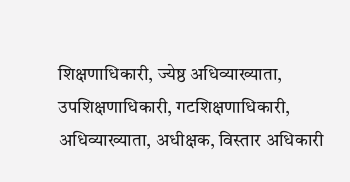शिक्षणाधिकारी, ज्येष्ठ अधिव्याख्याता, उपशिक्षणाधिकारी, गटशिक्षणाधिकारी, अधिव्याख्याता, अधीक्षक, विस्तार अधिकारी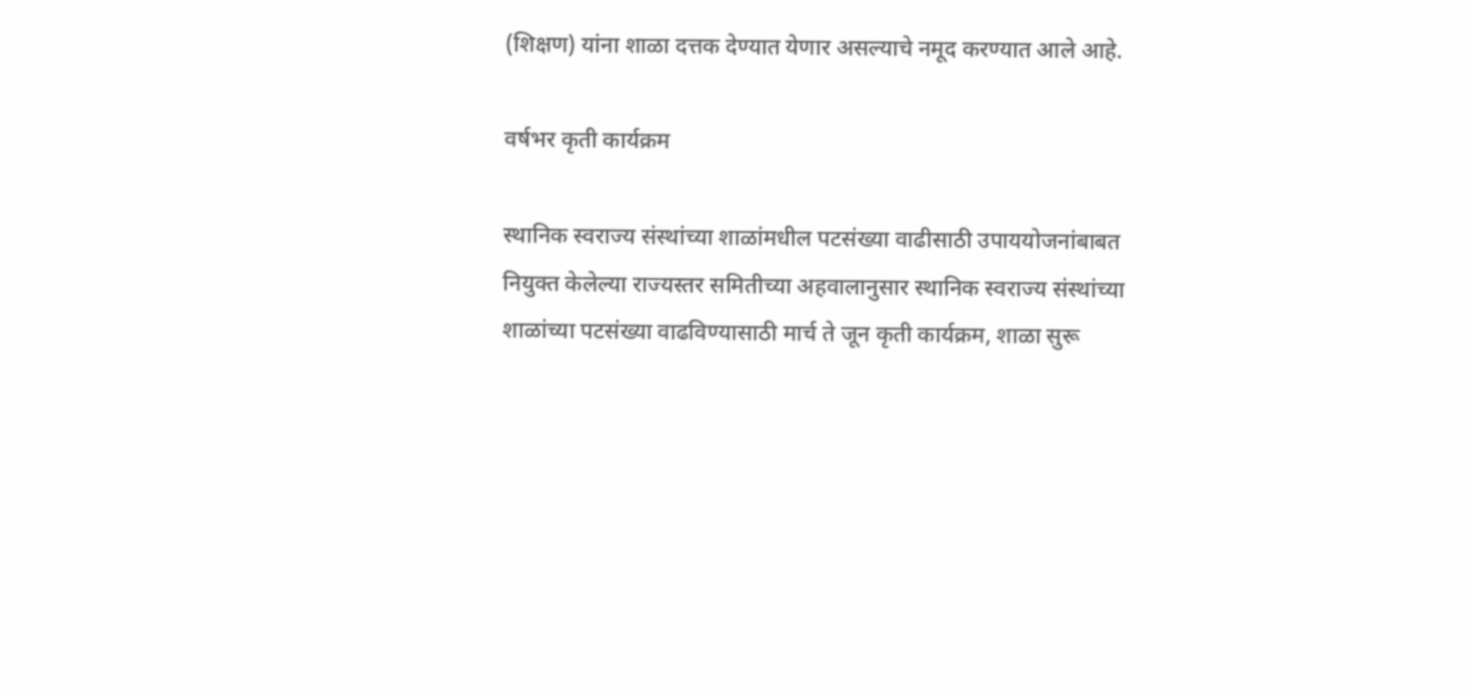(शिक्षण) यांना शाळा दत्तक देण्यात येणार असल्याचे नमूद करण्यात आले आहे.

वर्षभर कृती कार्यक्रम

स्थानिक स्वराज्य संस्थांच्या शाळांमधील पटसंख्या वाढीसाठी उपाययोजनांबाबत नियुक्त केलेल्या राज्यस्तर समितीच्या अहवालानुसार स्थानिक स्वराज्य संस्थांच्या शाळांच्या पटसंख्या वाढविण्यासाठी मार्च ते जून कृती कार्यक्रम, शाळा सुरू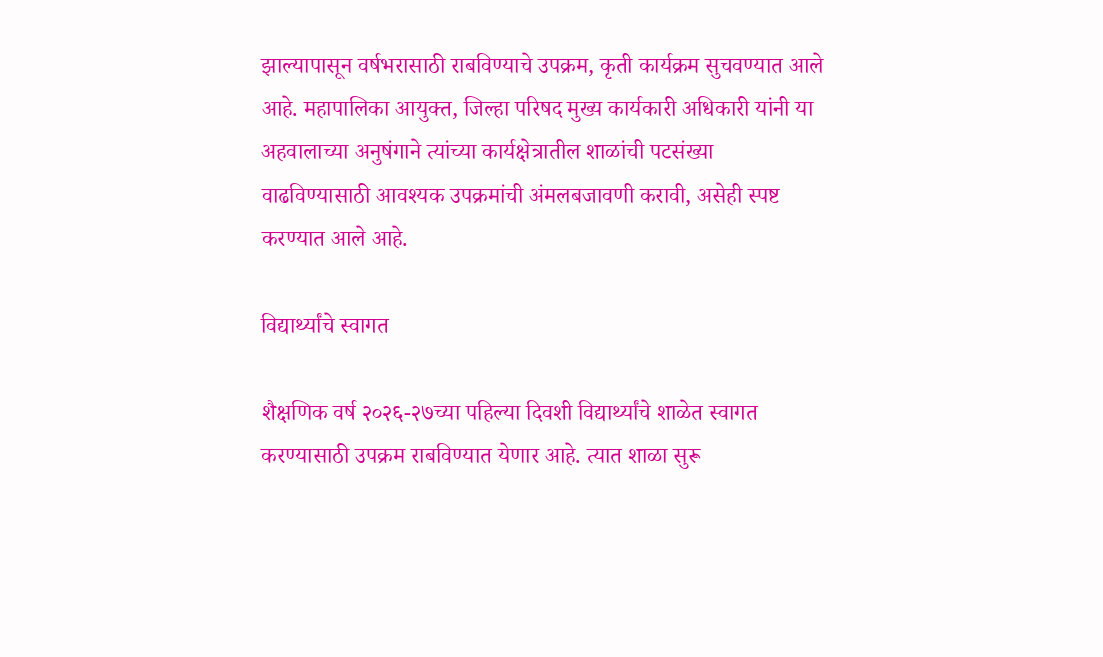झाल्यापासून वर्षभरासाठी राबविण्याचे उपक्रम, कृती कार्यक्रम सुचवण्यात आले आहे. महापालिका आयुक्त, जिल्हा परिषद मुख्य कार्यकारी अधिकारी यांनी या अहवालाच्या अनुषंगाने त्यांच्या कार्यक्षेत्रातील शाळांची पटसंख्या वाढविण्यासाठी आवश्यक उपक्रमांची अंमलबजावणी करावी, असेही स्पष्ट करण्यात आले आहे.

विद्यार्थ्यांचे स्वागत

शैक्षणिक वर्ष २०२६-२७च्या पहिल्या दिवशी विद्यार्थ्यांचे शाळेत स्वागत करण्यासाठी उपक्रम राबविण्यात येणार आहे. त्यात शाळा सुरू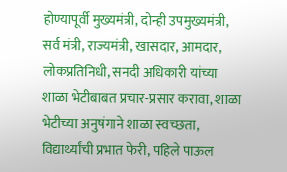होण्यापूर्वी मुख्यमंत्री, दोन्ही उपमुख्यमंत्री, सर्व मंत्री, राज्यमंत्री, खासदार, आमदार, लोकप्रतिनिधी, सनदी अधिकारी यांच्या शाळा भेटीबाबत प्रचार-प्रसार करावा, शाळा भेटीच्या अनुषंगाने शाळा स्वच्छता, विद्यार्थ्यांची प्रभात फेरी, पहिले पाऊल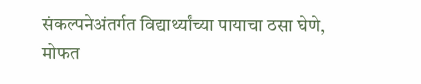संकल्पनेअंतर्गत विद्यार्थ्यांच्या पायाचा ठसा घेणे, मोफत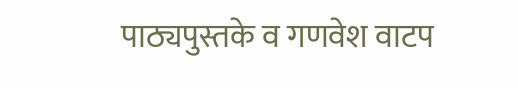पाठ्यपुस्तके व गणवेश वाटप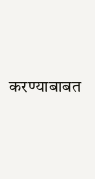करण्याबाबत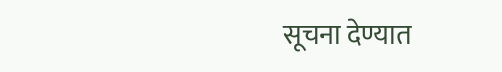सूचना देण्यात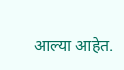आल्या आहेत.